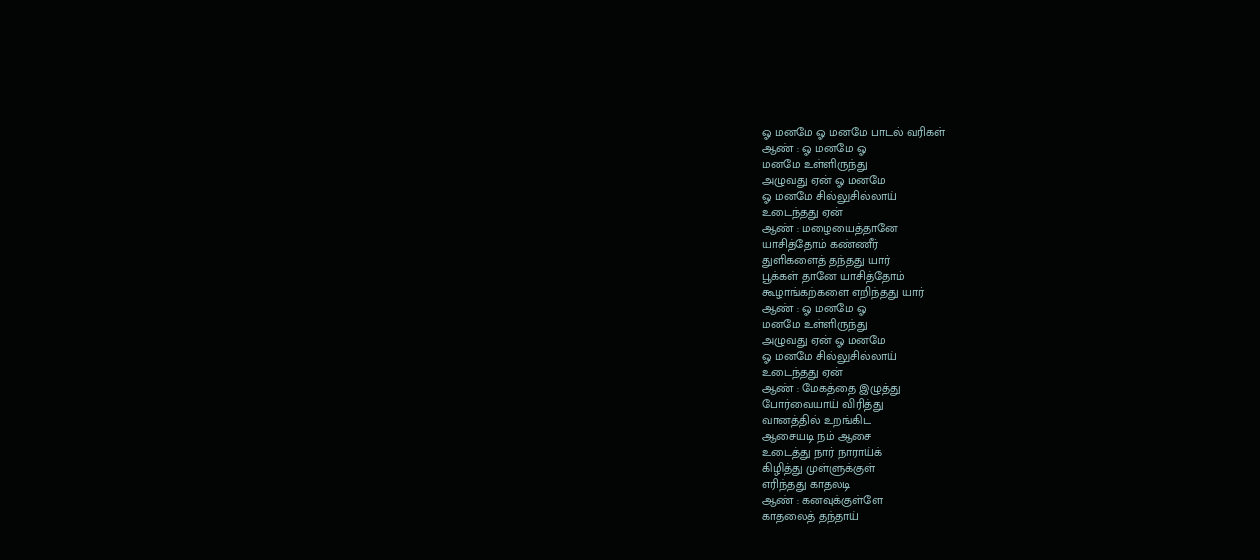ஓ மனமே ஓ மனமே பாடல் வரிகள்
ஆண் : ஓ மனமே ஓ
மனமே உள்ளிருந்து
அழுவது ஏன் ஓ மனமே
ஓ மனமே சில்லுசில்லாய்
உடைந்தது ஏன்
ஆண் : மழையைத்தானே
யாசித்தோம் கண்ணீர்
துளிகளைத் தந்தது யார்
பூக்கள் தானே யாசித்தோம்
கூழாங்கற்களை எறிந்தது யார்
ஆண் : ஓ மனமே ஓ
மனமே உள்ளிருந்து
அழுவது ஏன் ஓ மனமே
ஓ மனமே சில்லுசில்லாய்
உடைந்தது ஏன்
ஆண் : மேகத்தை இழுத்து
போர்வையாய் விரித்து
வானத்தில் உறங்கிட
ஆசையடி நம் ஆசை
உடைத்து நார் நாராய்க்
கிழித்து முள்ளுக்குள்
எரிந்தது காதலடி
ஆண் : கனவுக்குள்ளே
காதலைத் தந்தாய்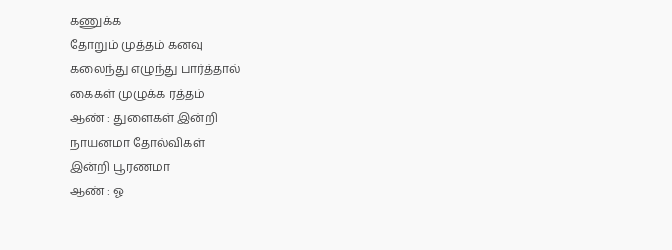கணுக்க
தோறும் முத்தம் கனவு
கலைந்து எழுந்து பார்த்தால்
கைகள் முழுக்க ரத்தம்
ஆண் : துளைகள் இன்றி
நாயனமா தோல்விகள்
இன்றி பூரணமா
ஆண் : ஓ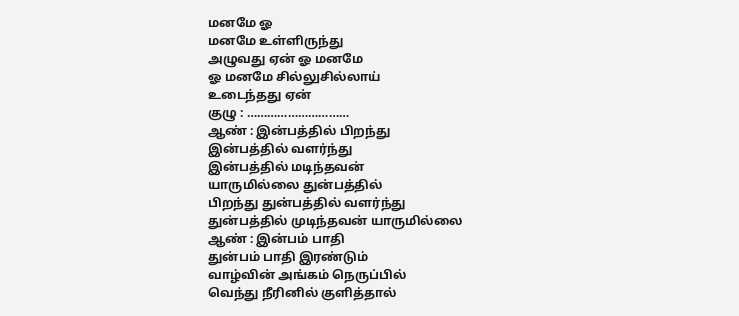மனமே ஓ
மனமே உள்ளிருந்து
அழுவது ஏன் ஓ மனமே
ஓ மனமே சில்லுசில்லாய்
உடைந்தது ஏன்
குழு : …………………………
ஆண் : இன்பத்தில் பிறந்து
இன்பத்தில் வளர்ந்து
இன்பத்தில் மடிந்தவன்
யாருமில்லை துன்பத்தில்
பிறந்து துன்பத்தில் வளர்ந்து
துன்பத்தில் முடிந்தவன் யாருமில்லை
ஆண் : இன்பம் பாதி
துன்பம் பாதி இரண்டும்
வாழ்வின் அங்கம் நெருப்பில்
வெந்து நீரினில் குளித்தால்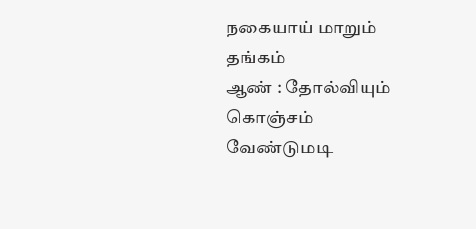நகையாய் மாறும் தங்கம்
ஆண் : தோல்வியும் கொஞ்சம்
வேண்டுமடி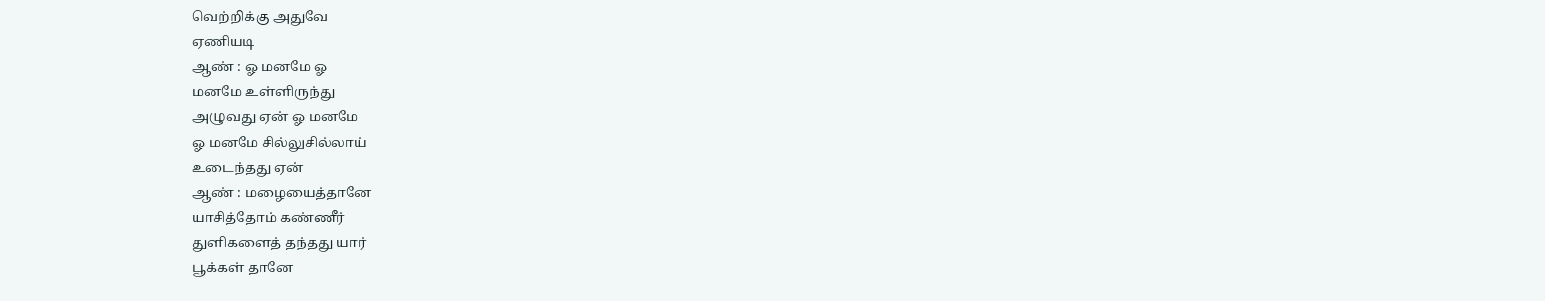வெற்றிக்கு அதுவே
ஏணியடி
ஆண் : ஓ மனமே ஓ
மனமே உள்ளிருந்து
அழுவது ஏன் ஓ மனமே
ஓ மனமே சில்லுசில்லாய்
உடைந்தது ஏன்
ஆண் : மழையைத்தானே
யாசித்தோம் கண்ணீர்
துளிகளைத் தந்தது யார்
பூக்கள் தானே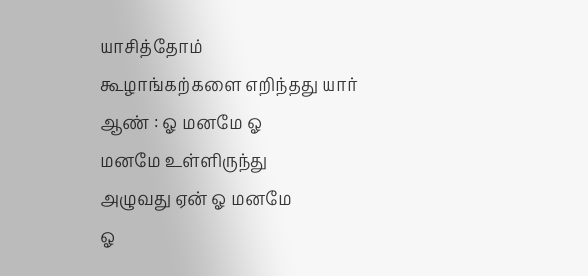யாசித்தோம்
கூழாங்கற்களை எறிந்தது யார்
ஆண் : ஓ மனமே ஓ
மனமே உள்ளிருந்து
அழுவது ஏன் ஓ மனமே
ஓ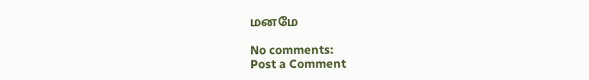மனமே

No comments:
Post a Comment